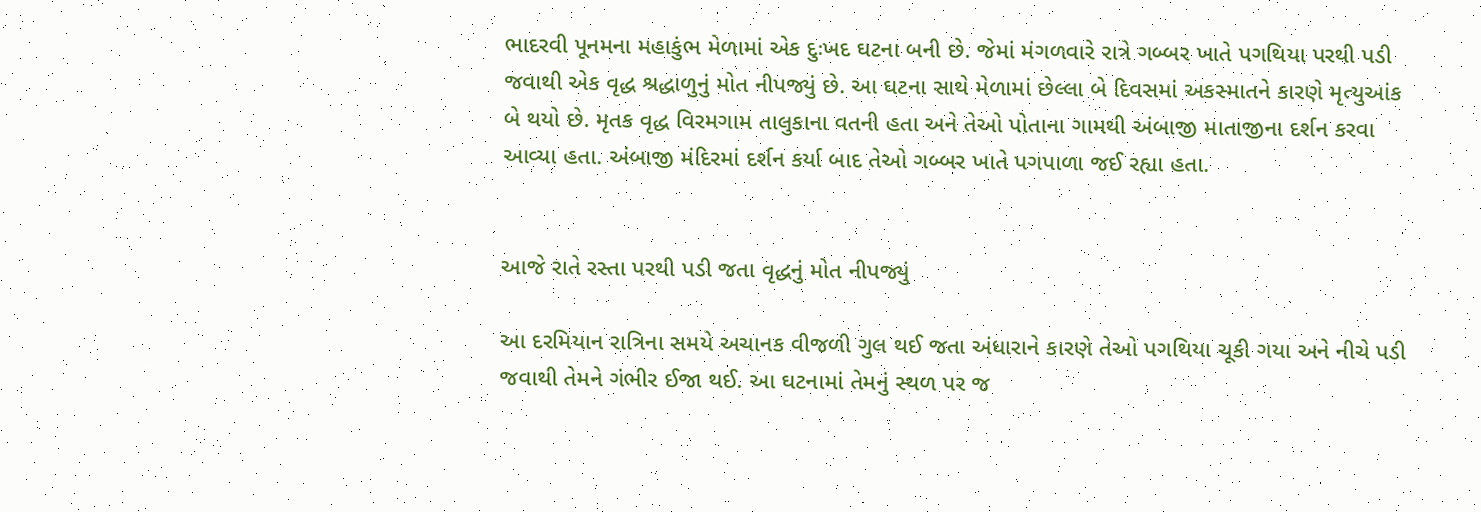ભાદરવી પૂનમના મહાકુંભ મેળામાં એક દુઃખદ ઘટના બની છે. જેમાં મંગળવારે રાત્રે ગબ્બર ખાતે પગથિયા પરથી પડી જવાથી એક વૃદ્ધ શ્રદ્ધાળુનું મોત નીપજ્યું છે. આ ઘટના સાથે મેળામાં છેલ્લા બે દિવસમાં અકસ્માતને કારણે મૃત્યુઆંક બે થયો છે. મૃતક વૃદ્ધ વિરમગામ તાલુકાના વતની હતા અને તેઓ પોતાના ગામથી અંબાજી માતાજીના દર્શન કરવા આવ્યા હતા. અંબાજી મંદિરમાં દર્શન કર્યા બાદ તેઓ ગબ્બર ખાતે પગપાળા જઈ રહ્યા હતા.


આજે રાતે રસ્તા પરથી પડી જતા વૃદ્ધનું મોત નીપજ્યું

આ દરમિયાન રાત્રિના સમયે અચાનક વીજળી ગુલ થઈ જતા અંધારાને કારણે તેઓ પગથિયા ચૂકી ગયા અને નીચે પડી જવાથી તેમને ગંભીર ઈજા થઈ. આ ઘટનામાં તેમનું સ્થળ પર જ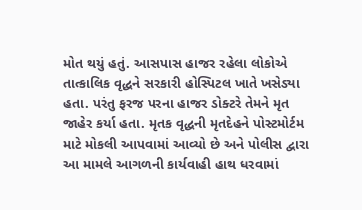મોત થયું હતું. આસપાસ હાજર રહેલા લોકોએ તાત્કાલિક વૃદ્ધને સરકારી હોસ્પિટલ ખાતે ખસેડ્યા હતા. પરંતુ ફરજ પરના હાજર ડોક્ટરે તેમને મૃત જાહેર કર્યા હતા. મૃતક વૃદ્ધની મૃતદેહને પોસ્ટમોર્ટમ માટે મોકલી આપવામાં આવ્યો છે અને પોલીસ દ્વારા આ મામલે આગળની કાર્યવાહી હાથ ધરવામાં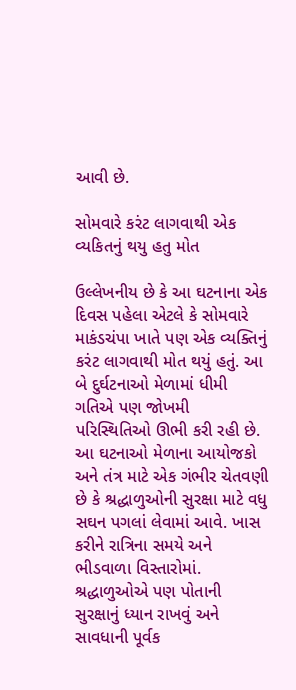આવી છે.

સોમવારે કરંટ લાગવાથી એક વ્યકિતનું થયુ હતુ મોત

ઉલ્લેખનીય છે કે આ ઘટનાના એક દિવસ પહેલા એટલે કે સોમવારે માકંડચંપા ખાતે પણ એક વ્યક્તિનું કરંટ લાગવાથી મોત થયું હતું. આ બે દુર્ઘટનાઓ મેળામાં ધીમી ગતિએ પણ જોખમી પરિસ્થિતિઓ ઊભી કરી રહી છે. આ ઘટનાઓ મેળાના આયોજકો અને તંત્ર માટે એક ગંભીર ચેતવણી છે કે શ્રદ્ધાળુઓની સુરક્ષા માટે વધુ સઘન પગલાં લેવામાં આવે. ખાસ કરીને રાત્રિના સમયે અને ભીડવાળા વિસ્તારોમાં. શ્રદ્ધાળુઓએ પણ પોતાની સુરક્ષાનું ધ્યાન રાખવું અને સાવધાની પૂર્વક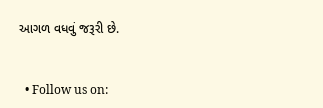આગળ વધવું જરૂરી છે.


  • Follow us on: